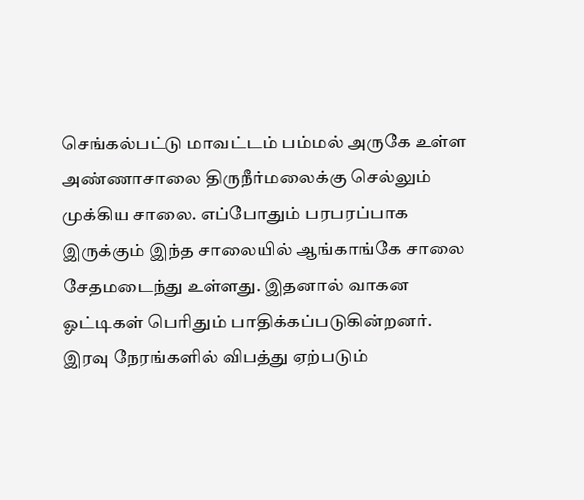செங்கல்பட்டு மாவட்டம் பம்மல் அருகே உள்ள அண்ணாசாலை திருநீர்மலைக்கு செல்லும் முக்கிய சாலை. எப்போதும் பரபரப்பாக இருக்கும் இந்த சாலையில் ஆங்காங்கே சாலை சேதமடைந்து உள்ளது. இதனால் வாகன ஓட்டிகள் பெரிதும் பாதிக்கப்படுகின்றனர். இரவு நேரங்களில் விபத்து ஏற்படும்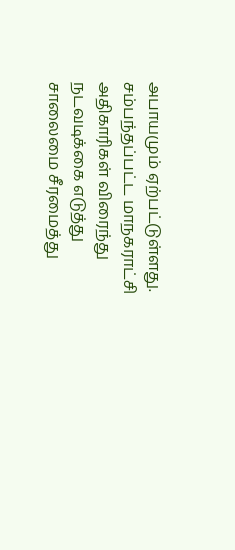அபாயமும் ஏற்பட்டுள்ளது. சம்பந்தப்பட்ட மாநகராட்சி அதிகாரிகள் விரைந்து நடவடிக்கை எடுத்து சாலைமை சீரமைத்து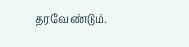தரவேண்டும்.